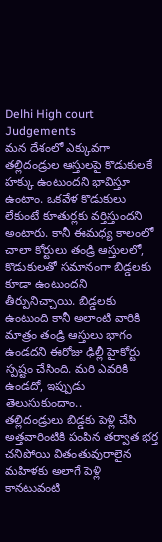Delhi High court Judgements
మన దేశంలో ఎక్కువగా తల్లిదండ్రుల ఆస్తులపై కొడుకులకే హక్కు ఉంటుందని భావిస్తూ ఉంటాం. ఒకవేళ కొడుకులు లేకుంటే కూతుర్లకు వర్తిస్తుందని అంటారు. కానీ ఈమధ్య కాలంలో చాలా కోర్టులు తండ్రి ఆస్తులలో, కొడుకులతో సమానంగా బిడ్డలకు కూడా ఉంటుందని తీర్పునిచ్చాయి. బిడ్డలకు ఉంటుంది కానీ అలాంటి వారికి మాత్రం తండ్రి ఆస్తులు భాగం ఉండదని ఈరోజు ఢిల్లీ హైకోర్టు స్పష్టం చేసింది. మరి ఎవరికి ఉండదో, ఇప్పుడు తెలుసుకుందాం..
తల్లిదండ్రులు బిడ్డకు పెళ్లి చేసి అత్తవారింటికి పంపిన తర్వాత భర్త చనిపోయి వితంతువురాలైన మహిళకు అలాగే పెళ్లి కానటువంటి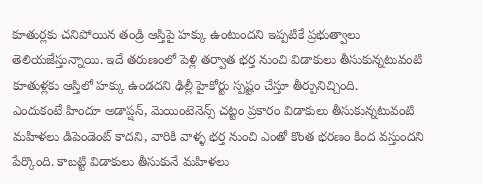కూతుర్లకు చనిపోయిన తండ్రి ఆస్తిపై హక్కు ఉంటుందని ఇప్పటికే ప్రభుత్వాలు తెలియజేస్తున్నాయి. ఇదే తరుణంలో పెళ్లి తర్వాత భర్త నుంచి విడాకులు తీసుకున్నటువంటి కూతుళ్లకు ఆస్తిలో హక్కు ఉండదని ఢిల్లీ హైకోర్టు స్పష్టం చేస్తూ తీర్పునిచ్చింది.
ఎందుకంటే హిందూ అడాప్షన్, మెయింటెనెన్స్ చట్టం ప్రకారం విడాకులు తీసుకున్నటువంటి మహిళలు డిపెండెంట్ కాదని, వారికి వాళ్ళ భర్త నుంచి ఎంతో కొంత భరణం కింద వస్తుందని పేర్కొంది. కాబట్టి విడాకులు తీసుకునే మహిళలు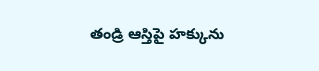తండ్రి ఆస్తిపై హక్కును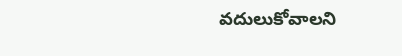వదులుకోవాలని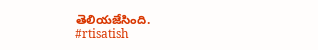తెలియజేసింది.
#rtisatish